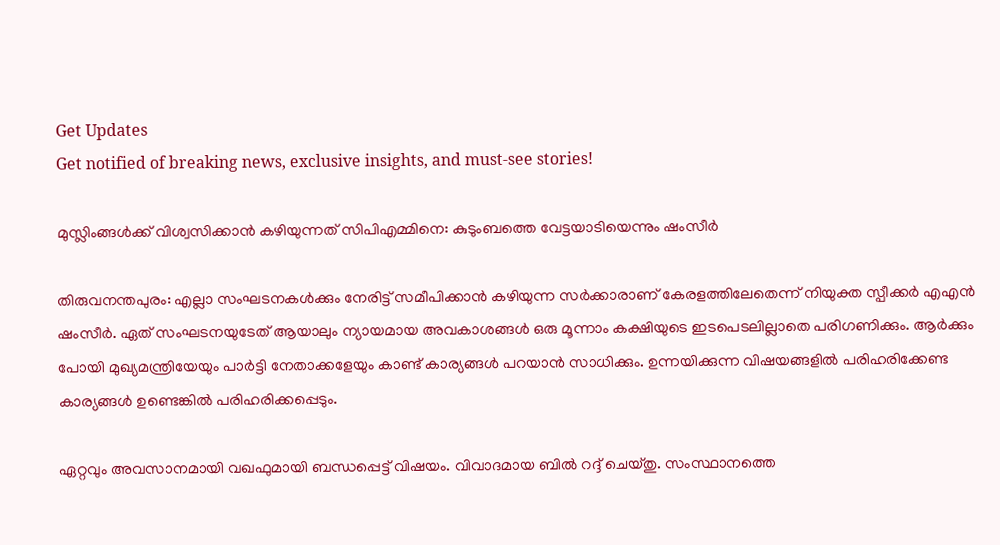Get Updates
Get notified of breaking news, exclusive insights, and must-see stories!

മുസ്ലിംങ്ങള്‍ക്ക് വിശ്വസിക്കാന്‍ കഴിയുന്നത് സിപിഎമ്മിനെ: കുടുംബത്തെ വേട്ടയാടിയെന്നും ഷംസീർ

തിരുവനന്തപുരം: എല്ലാ സംഘടനകള്‍ക്കും നേരിട്ട് സമീപിക്കാന്‍ കഴിയുന്ന സർക്കാരാണ് കേരളത്തിലേതെന്ന് നിയുക്ത സ്പീക്കർ എഎന്‍ ഷംസീർ. ഏത് സംഘടനയുടേത് ആയാലും ന്യായമായ അവകാശങ്ങള്‍ ഒരു മൂന്നാം കക്ഷിയുടെ ഇടപെടലില്ലാതെ പരിഗണിക്കും. ആർക്കും പോയി മുഖ്യമന്ത്രിയേയും പാർട്ടി നേതാക്കളേയും കാണ്ട് കാര്യങ്ങള്‍ പറയാന്‍ സാധിക്കും. ഉന്നയിക്കുന്ന വിഷയങ്ങളില്‍ പരിഹരിക്കേണ്ട കാര്യങ്ങള്‍ ഉണ്ടെങ്കില്‍ പരിഹരിക്കപ്പെടും.

ഏറ്റവും അവസാനമായി വഖഫുമായി ബന്ധപ്പെട്ട് വിഷയം. വിവാദമായ ബില്‍ റദ്ദ് ചെയ്തു. സംസ്ഥാനത്തെ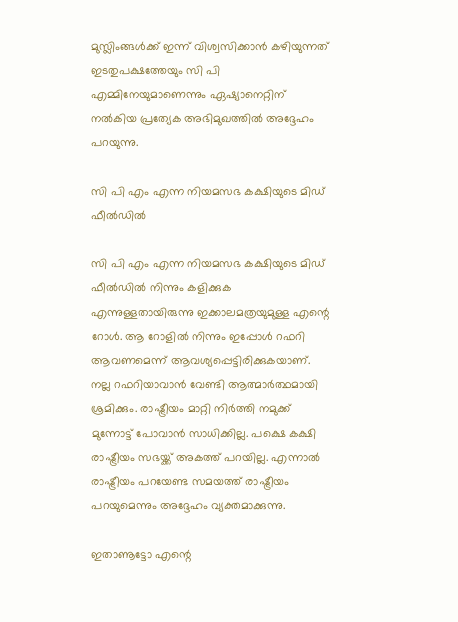മുസ്ലിംങ്ങള്‍ക്ക് ഇന്ന് വിശ്വസിക്കാന്‍ കഴിയുന്നത് ഇടതുപക്ഷത്തേയും സി പി എമ്മിനേയുമാണെന്നും ഏഷ്യാനെറ്റിന് നല്‍കിയ പ്രത്യേക അഭിമുഖത്തില്‍ അദ്ദേഹം പറയുന്നു.

സി പി എം എന്ന നിയമസഭ കക്ഷിയുടെ മിഡ് ഫീല്‍ഡില്‍

സി പി എം എന്ന നിയമസഭ കക്ഷിയുടെ മിഡ് ഫീല്‍ഡില്‍ നിന്നും കളിക്കുക എന്നുള്ളതായിരുന്നു ഇക്കാലമത്രയുമുള്ള എന്റെ റോള്‍. ആ റോളില്‍ നിന്നും ഇപ്പോള്‍ റഫറി ആവണമെന്ന് ആവശ്യപ്പെട്ടിരിക്കുകയാണ്. നല്ല റഫറിയാവാന്‍ വേണ്ടി ആത്മാർത്ഥമായി ശ്രമിക്കും. രാഷ്ട്രീയം മാറ്റി നിർത്തി നമുക്ക് മുന്നോട്ട് പോവാന്‍ സാധിക്കില്ല. പക്ഷെ കക്ഷി രാഷ്ട്രീയം സഭയ്ക്ക് അകത്ത് പറയില്ല. എന്നാല്‍ രാഷ്ട്രീയം പറയേണ്ട സമയത്ത് രാഷ്ട്രീയം പറയുമെന്നും അദ്ദേഹം വ്യക്തമാക്കുന്നു.

ഇതാണൂട്ടോ എന്റെ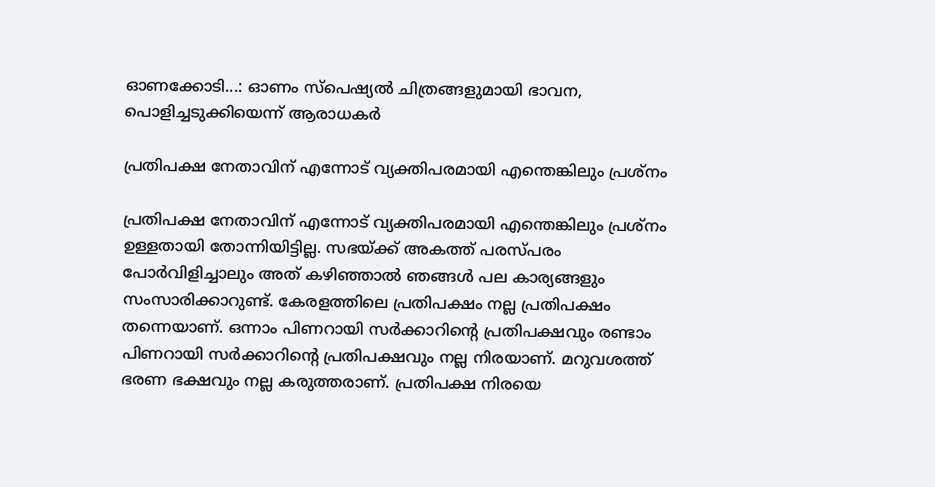ഓണക്കോടി...: ഓണം സ്പെഷ്യല്‍ ചിത്രങ്ങളുമായി ഭാവന, പൊളിച്ചടുക്കിയെന്ന് ആരാധകർ

പ്രതിപക്ഷ നേതാവിന് എന്നോട് വ്യക്തിപരമായി എന്തെങ്കിലും പ്രശ്നം

പ്രതിപക്ഷ നേതാവിന് എന്നോട് വ്യക്തിപരമായി എന്തെങ്കിലും പ്രശ്നം ഉള്ളതായി തോന്നിയിട്ടില്ല. സഭയ്ക്ക് അകത്ത് പരസ്പരം പോർവിളിച്ചാലും അത് കഴിഞ്ഞാല്‍ ഞങ്ങള്‍ പല കാര്യങ്ങളും സംസാരിക്കാറുണ്ട്. കേരളത്തിലെ പ്രതിപക്ഷം നല്ല പ്രതിപക്ഷം തന്നെയാണ്. ഒന്നാം പിണറായി സർക്കാറിന്റെ പ്രതിപക്ഷവും രണ്ടാം പിണറായി സർക്കാറിന്റെ പ്രതിപക്ഷവും നല്ല നിരയാണ്. മറുവശത്ത് ഭരണ ഭക്ഷവും നല്ല കരുത്തരാണ്. പ്രതിപക്ഷ നിരയെ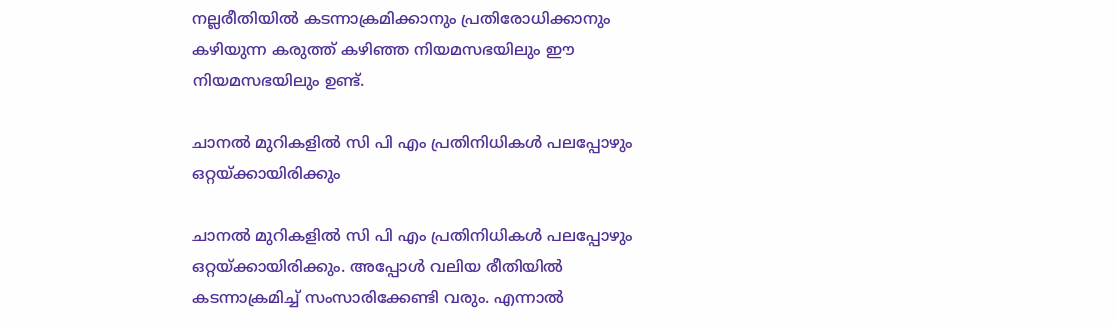നല്ലരീതിയില്‍ കടന്നാക്രമിക്കാനും പ്രതിരോധിക്കാനും കഴിയുന്ന കരുത്ത് കഴിഞ്ഞ നിയമസഭയിലും ഈ നിയമസഭയിലും ഉണ്ട്.

ചാനല്‍ മുറികളില്‍ സി പി എം പ്രതിനിധികള്‍ പലപ്പോഴും ഒറ്റയ്ക്കായിരിക്കും

ചാനല്‍ മുറികളില്‍ സി പി എം പ്രതിനിധികള്‍ പലപ്പോഴും ഒറ്റയ്ക്കായിരിക്കും. അപ്പോള്‍ വലിയ രീതിയില്‍ കടന്നാക്രമിച്ച് സംസാരിക്കേണ്ടി വരും. എന്നാല്‍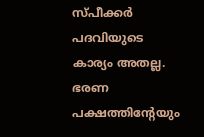സ്പീക്കർ പദവിയുടെ കാര്യം അതല്ല. ഭരണ പക്ഷത്തിന്റേയും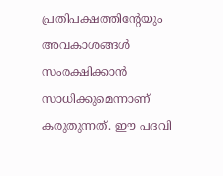പ്രതിപക്ഷത്തിന്റേയും അവകാശങ്ങള്‍ സംരക്ഷിക്കാന്‍ സാധിക്കുമെന്നാണ് കരുതുന്നത്. ഈ പദവി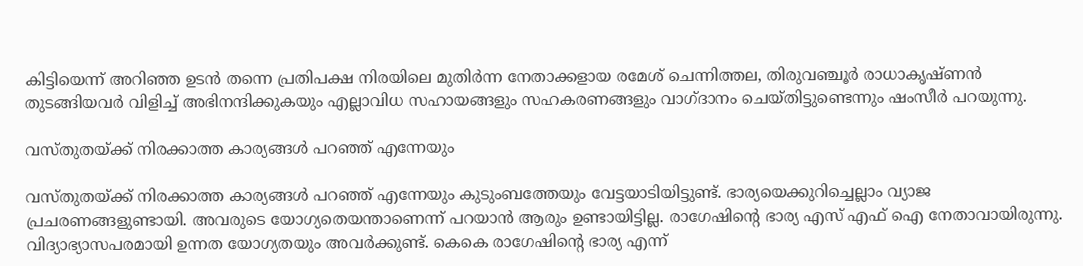കിട്ടിയെന്ന് അറിഞ്ഞ ഉടന്‍ തന്നെ പ്രതിപക്ഷ നിരയിലെ മുതിർന്ന നേതാക്കളായ രമേശ് ചെന്നിത്തല, തിരുവഞ്ചൂർ രാധാകൃഷ്ണന്‍ തുടങ്ങിയവർ വിളിച്ച് അഭിനന്ദിക്കുകയും എല്ലാവിധ സഹായങ്ങളും സഹകരണങ്ങളും വാഗ്ദാനം ചെയ്തിട്ടുണ്ടെന്നും ഷംസീർ പറയുന്നു.

വസ്തുതയ്ക്ക് നിരക്കാത്ത കാര്യങ്ങള്‍ പറഞ്ഞ് എന്നേയും

വസ്തുതയ്ക്ക് നിരക്കാത്ത കാര്യങ്ങള്‍ പറഞ്ഞ് എന്നേയും കുടുംബത്തേയും വേട്ടയാടിയിട്ടുണ്ട്. ഭാര്യയെക്കുറിച്ചെല്ലാം വ്യാജ പ്രചരണങ്ങളുണ്ടായി. അവരുടെ യോഗ്യതെയന്താണെന്ന് പറയാന്‍ ആരും ഉണ്ടായിട്ടില്ല. രാഗേഷിന്റെ ഭാര്യ എസ് എഫ് ഐ നേതാവായിരുന്നു. വിദ്യാഭ്യാസപരമായി ഉന്നത യോഗ്യതയും അവർക്കുണ്ട്. കെകെ രാഗേഷിന്റെ ഭാര്യ എന്ന്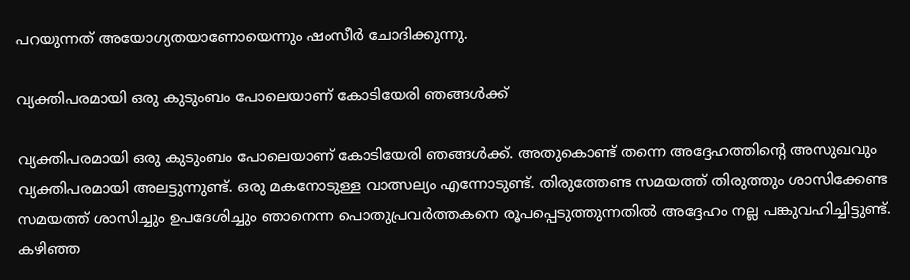പറയുന്നത് അയോഗ്യതയാണോയെന്നും ഷംസീർ ചോദിക്കുന്നു.

വ്യക്തിപരമായി ഒരു കുടുംബം പോലെയാണ് കോടിയേരി ഞങ്ങള്‍ക്ക്

വ്യക്തിപരമായി ഒരു കുടുംബം പോലെയാണ് കോടിയേരി ഞങ്ങള്‍ക്ക്. അതുകൊണ്ട് തന്നെ അദ്ദേഹത്തിന്റെ അസുഖവും വ്യക്തിപരമായി അലട്ടുന്നുണ്ട്. ഒരു മകനോടുള്ള വാത്സല്യം എന്നോടുണ്ട്. തിരുത്തേണ്ട സമയത്ത് തിരുത്തും ശാസിക്കേണ്ട സമയത്ത് ശാസിച്ചും ഉപദേശിച്ചും ഞാനെന്ന പൊതുപ്രവർത്തകനെ രൂപപ്പെടുത്തുന്നതില്‍ അദ്ദേഹം നല്ല പങ്കുവഹിച്ചിട്ടുണ്ട്. കഴിഞ്ഞ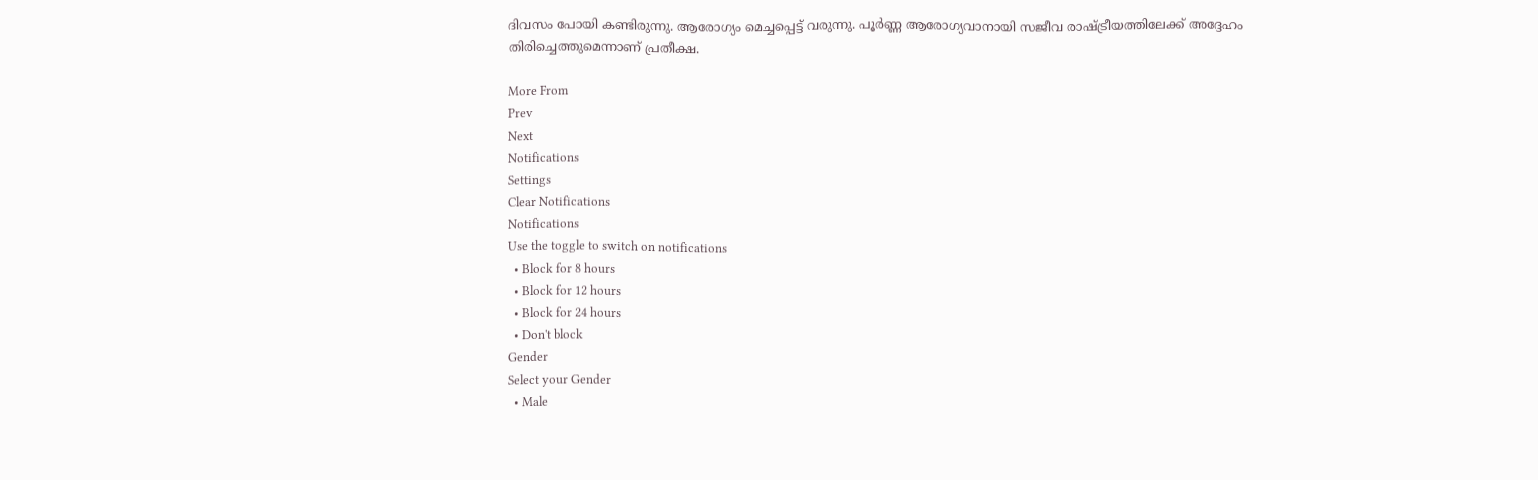ദിവസം പോയി കണ്ടിരുന്നു. ആരോഗ്യം മെച്ചപ്പെട്ട് വരുന്നു. പൂർണ്ണ ആരോഗ്യവാനായി സജീവ രാഷ്ട്രീയത്തിലേക്ക് അദ്ദേഹം തിരിച്ചെത്തുമെന്നാണ് പ്രതീക്ഷ.

More From
Prev
Next
Notifications
Settings
Clear Notifications
Notifications
Use the toggle to switch on notifications
  • Block for 8 hours
  • Block for 12 hours
  • Block for 24 hours
  • Don't block
Gender
Select your Gender
  • Male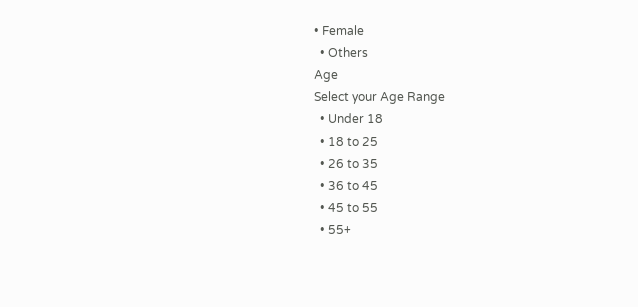• Female
  • Others
Age
Select your Age Range
  • Under 18
  • 18 to 25
  • 26 to 35
  • 36 to 45
  • 45 to 55
  • 55+